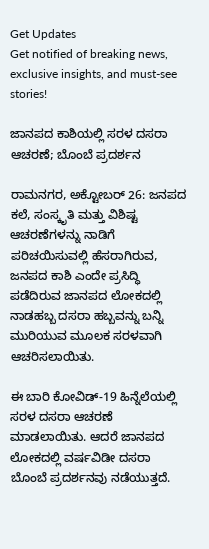Get Updates
Get notified of breaking news, exclusive insights, and must-see stories!

ಜಾನಪದ ಕಾಶಿಯಲ್ಲಿ ಸರಳ ದಸರಾ ಆಚರಣೆ; ಬೊಂಬೆ ಪ್ರದರ್ಶನ

ರಾಮನಗರ, ಅಕ್ಟೋಬರ್ 26: ಜನಪದ ಕಲೆ, ಸಂಸ್ಕೃತಿ ಮತ್ತು ವಿಶಿಷ್ಟ ಆಚರಣೆಗಳನ್ನು ನಾಡಿಗೆ ಪರಿಚಯಿಸುವಲ್ಲಿ ಹೆಸರಾಗಿರುವ, ಜನಪದ ಕಾಶಿ ಎಂದೇ ಪ್ರಸಿದ್ಧಿ ಪಡೆದಿರುವ ಜಾನಪದ ಲೋಕದಲ್ಲಿ ನಾಡಹಬ್ಬ ದಸರಾ ಹಬ್ಬವನ್ನು ಬನ್ನಿ ಮುರಿಯುವ ಮೂಲಕ ಸರಳವಾಗಿ ಆಚರಿಸಲಾಯಿತು.

ಈ ಬಾರಿ ಕೋವಿಡ್-19 ಹಿನ್ನೆಲೆಯಲ್ಲಿ ಸರಳ ದಸರಾ ಆಚರಣೆ ಮಾಡಲಾಯಿತು. ಆದರೆ ಜಾನಪದ ಲೋಕದಲ್ಲಿ ವರ್ಷವಿಡೀ ದಸರಾ ಬೊಂಬೆ ಪ್ರದರ್ಶನವು ನಡೆಯುತ್ತದೆ.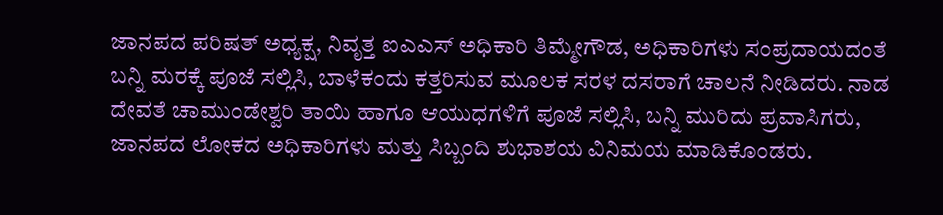ಜಾನಪದ ಪರಿಷತ್ ಅಧ್ಯಕ್ಷ, ನಿವೃತ್ತ ಐಎಎಸ್ ಅಧಿಕಾರಿ ತಿಮ್ಮೇಗೌಡ, ಅಧಿಕಾರಿಗಳು ಸಂಪ್ರದಾಯದಂತೆ ಬನ್ನಿ ಮರಕ್ಕೆ ಪೂಜೆ ಸಲ್ಲಿಸಿ, ಬಾಳೆಕಂದು ಕತ್ತರಿಸುವ ಮೂಲಕ ಸರಳ ದಸರಾಗೆ ಚಾಲನೆ ನೀಡಿದರು. ನಾಡ ದೇವತೆ ಚಾಮುಂಡೇಶ್ವರಿ ತಾಯಿ ಹಾಗೂ ಆಯುಧಗಳಿಗೆ ಪೂಜೆ ಸಲ್ಲಿಸಿ, ಬನ್ನಿ ಮುರಿದು ಪ್ರವಾಸಿಗರು, ಜಾನಪದ ಲೋಕದ ಅಧಿಕಾರಿಗಳು ಮತ್ತು ಸಿಬ್ಬಂದಿ ಶುಭಾಶಯ ವಿನಿಮಯ ಮಾಡಿಕೊಂಡರು.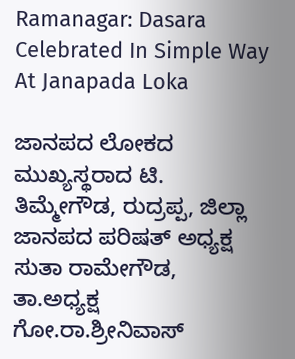Ramanagar: Dasara Celebrated In Simple Way At Janapada Loka

ಜಾನಪದ ಲೋಕದ ಮುಖ್ಯಸ್ಥರಾದ ಟಿ. ತಿಮ್ಮೇಗೌಡ, ರುದ್ರಪ್ಪ, ಜಿಲ್ಲಾ ಜಾನಪದ ಪರಿಷತ್ ಅಧ್ಯಕ್ಷ ಸುತಾ ರಾಮೇಗೌಡ, ತಾ.ಅಧ್ಯಕ್ಷ ಗೋ.ರಾ.ಶ್ರೀನಿವಾಸ್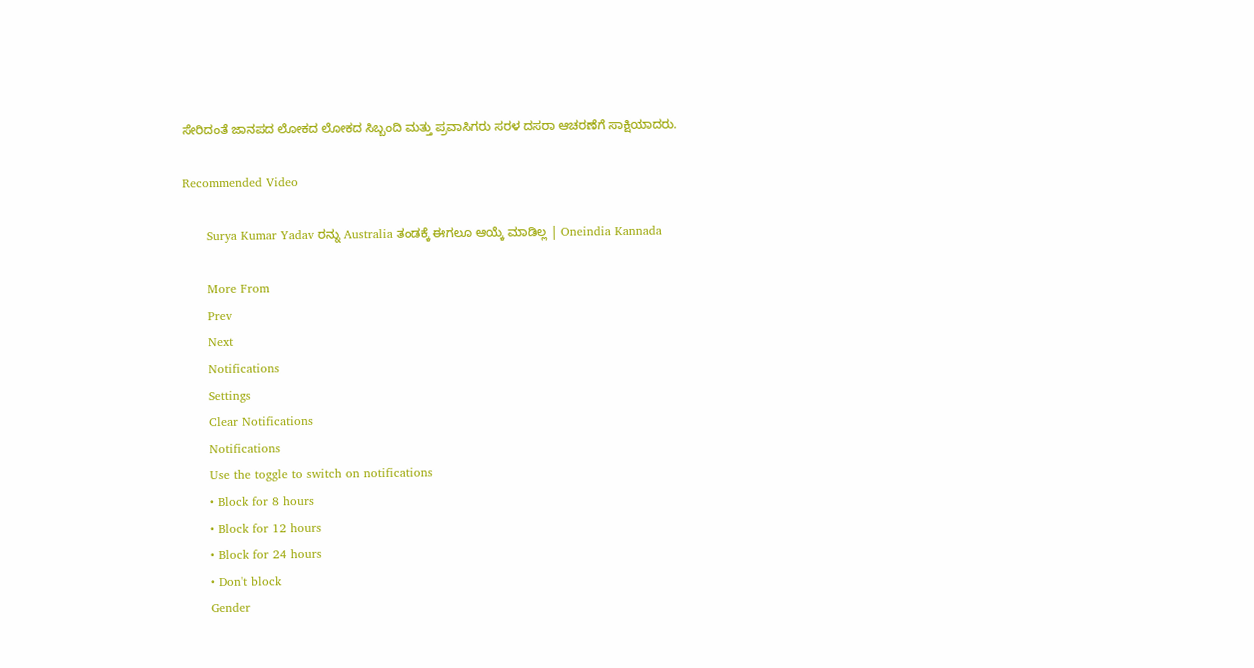ಸೇರಿದಂತೆ ಜಾನಪದ ಲೋಕದ ಲೋಕದ ಸಿಬ್ಬಂದಿ ಮತ್ತು ಪ್ರವಾಸಿಗರು ಸರಳ ದಸರಾ ಆಚರಣೆಗೆ ಸಾಕ್ಷಿಯಾದರು.

Recommended Video

      Surya Kumar Yadav ರನ್ನು Australia ತಂಡಕ್ಕೆ ಈಗಲೂ ಆಯ್ಕೆ ಮಾಡಿಲ್ಲ | Oneindia Kannada

      More From
      Prev
      Next
      Notifications
      Settings
      Clear Notifications
      Notifications
      Use the toggle to switch on notifications
      • Block for 8 hours
      • Block for 12 hours
      • Block for 24 hours
      • Don't block
      Gender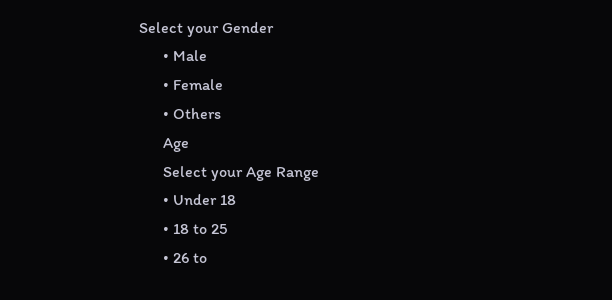Select your Gender
      • Male
      • Female
      • Others
      Age
      Select your Age Range
      • Under 18
      • 18 to 25
      • 26 to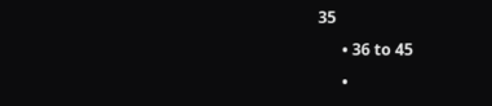35
      • 36 to 45
      •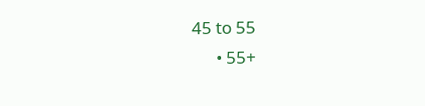45 to 55
      • 55+